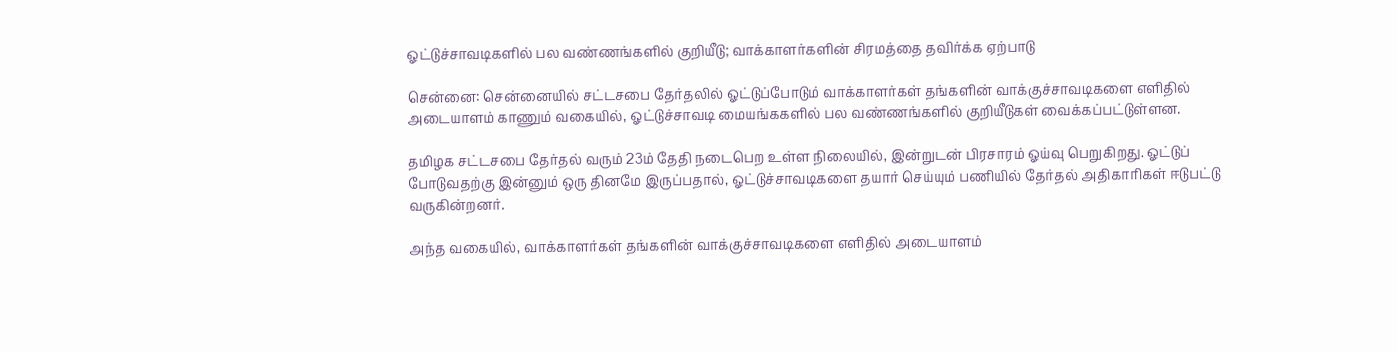ஓட்டுச்சாவடிகளில் பல வண்ணங்களில் குறியீடு; வாக்காளர்களின் சிரமத்தை தவிர்க்க ஏற்பாடு

சென்னை: சென்னையில் சட்டசபை தேர்தலில் ஓட்டுப்போடும் வாக்காளர்கள் தங்களின் வாக்குச்சாவடிகளை எளிதில் அடையாளம் காணும் வகையில், ஓட்டுச்சாவடி மையங்ககளில் பல வண்ணங்களில் குறியீடுகள் வைக்கப்பட்டுள்ளன.

தமிழக சட்டசபை தேர்தல் வரும் 23ம் தேதி நடைபெற உள்ள நிலையில், இன்றுடன் பிரசாரம் ஓய்வு பெறுகிறது. ஓட்டுப் போடுவதற்கு இன்னும் ஒரு தினமே இருப்பதால், ஓட்டுச்சாவடிகளை தயார் செய்யும் பணியில் தேர்தல் அதிகாரிகள் ஈடுபட்டு வருகின்றனர்.

அந்த வகையில், வாக்காளர்கள் தங்களின் வாக்குச்சாவடிகளை எளிதில் அடையாளம்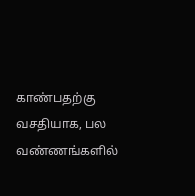காண்பதற்கு வசதியாக, பல வண்ணங்களில்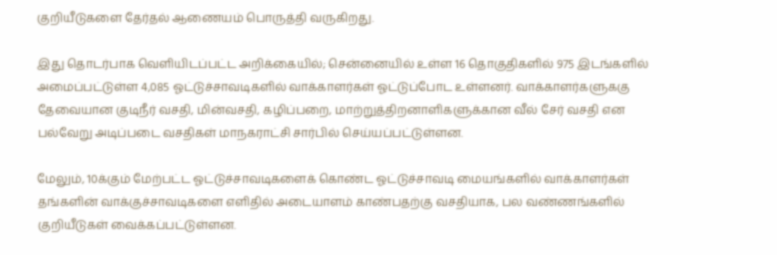குறியீடுகளை தேர்தல் ஆணையம் பொருத்தி வருகிறது.

இது தொடர்பாக வெளியிடப்பட்ட அறிக்கையில்; சென்னையில் உள்ள 16 தொகுதிகளில் 975 இடங்களில் அமைப்பட்டுள்ள 4,085 ஓட்டுச்சாவடிகளில் வாக்காளர்கள் ஓட்டுப்போட உள்ளனர். வாக்காளர்களுககு தேவையான குடிநீர் வசதி, மின்வசதி, கழிப்பறை, மாற்றுத்திறனாளிகளுக்கான வீல் சேர் வசதி என பல்வேறு அடிப்படை வசதிகள் மாநகராட்சி சார்பில் செய்யப்பட்டுள்ளன.

மேலும், 10க்கும் மேற்பட்ட ஓட்டுச்சாவடிகளைக் கொண்ட ஓட்டுச்சாவடி மையங்களில் வாக்காளர்கள் தங்களின் வாக்குச்சாவடிகளை எளிதில் அடையாளம் காண்பதற்கு வசதியாக, பல வண்ணங்களில் குறியீடுகள் வைக்கப்பட்டுள்ளன.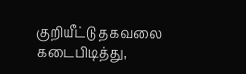குறியீட்டு தகவலை கடைபிடித்து,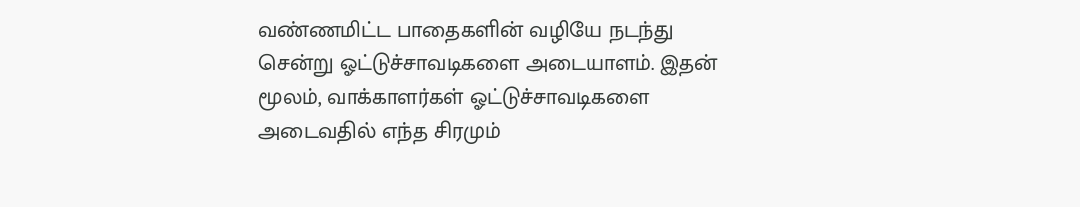வண்ணமிட்ட பாதைகளின் வழியே நடந்து சென்று ஓட்டுச்சாவடிகளை அடையாளம். இதன் மூலம், வாக்காளர்கள் ஓட்டுச்சாவடிகளை அடைவதில் எந்த சிரமும்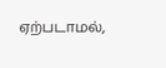ஏற்படாமல்,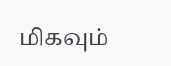மிகவும்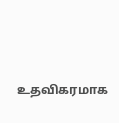உதவிகரமாக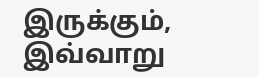இருக்கும், இவ்வாறு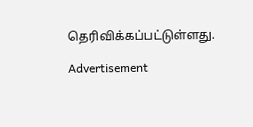தெரிவிக்கப்பட்டுள்ளது.

Advertisement